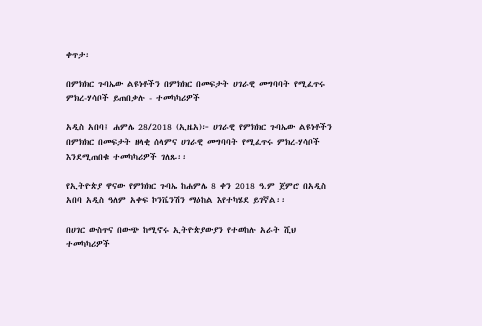ቀጥታ፡

በምክክር ጉባኤው ልዩነቶችን በምክክር በመፍታት ሀገራዊ መግባባት የሚፈጥሩ ምክረ-ሃሳቦች ይጠበቃሉ - ተመካካሪዎች

አዲስ አበባ፤ ሐምሌ 28/2018 (ኢዜአ)፦ ሀገራዊ የምክክር ጉባኤው ልዩነቶችን በምክክር በመፍታት ዘላቂ ሰላምና ሀገራዊ መግባባት የሚፈጥሩ ምክረ-ሃሳቦች እንደሚጠበቁ ተመካካሪዎች ገለጹ፡፡

የኢትዮጵያ ዋናው የምክክር ጉባኤ ከሐምሌ 8 ቀን 2018 ዓ.ም ጀምሮ በአዲስ አበባ አዲስ ዓለም አቀፍ ኮንቬንሽን ማዕከል እየተካሄደ ይገኛል፡፡

በሀገር ውስጥና በውጭ ከሚኖሩ ኢትዮጵያውያን የተወከሉ አራት ሺህ ተመካካሪዎች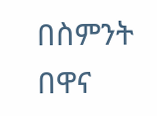በስምንት በዋና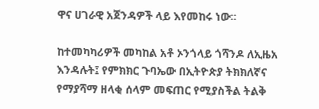ዋና ሀገራዊ አጀንዳዎች ላይ እየመከሩ ነው፡፡

ከተመካካሪዎች መካከል አቶ ኦንጎላይ ጎሻንዶ ለኢዜአ እንዳሉት፤ የምክክር ጉባኤው በኢትዮጵያ ትክክለኛና የማያሻማ ዘላቂ ሰላም መፍጠር የሚያስችል ትልቅ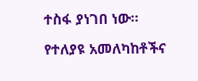ተስፋ ያነገበ ነው፡፡

የተለያዩ አመለካከቶችና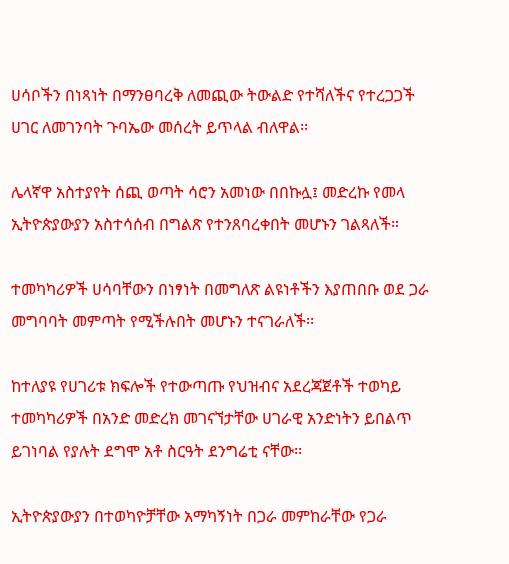ሀሳቦችን በነጻነት በማንፀባረቅ ለመጪው ትውልድ የተሻለችና የተረጋጋች ሀገር ለመገንባት ጉባኤው መሰረት ይጥላል ብለዋል፡፡

ሌላኛዋ አስተያየት ሰጪ ወጣት ሳሮን አመነው በበኩሏ፤ መድረኩ የመላ ኢትዮጵያውያን አስተሳሰብ በግልጽ የተንጸባረቀበት መሆኑን ገልጻለች።

ተመካካሪዎች ሀሳባቸውን በነፃነት በመግለጽ ልዩነቶችን እያጠበቡ ወደ ጋራ መግባባት መምጣት የሚችሉበት መሆኑን ተናገራለች፡፡

ከተለያዩ የሀገሪቱ ክፍሎች የተውጣጡ የህዝብና አደረጃጀቶች ተወካይ ተመካካሪዎች በአንድ መድረክ መገናኘታቸው ሀገራዊ አንድነትን ይበልጥ ይገነባል የያሉት ደግሞ አቶ ስርዓት ደንግሬቲ ናቸው፡፡

ኢትዮጵያውያን በተወካዮቻቸው አማካኝነት በጋራ መምከራቸው የጋራ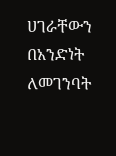ሀገራቸውን በአንድነት ለመገንባት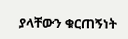ያላቸውን ቁርጠኝነት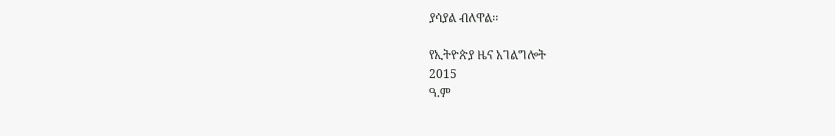ያሳያል ብለዋል፡፡

የኢትዮጵያ ዜና አገልግሎት
2015
ዓ.ም